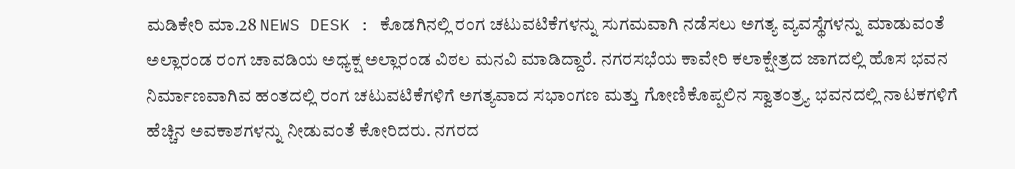ಮಡಿಕೇರಿ ಮಾ.28 NEWS DESK : ಕೊಡಗಿನಲ್ಲಿ ರಂಗ ಚಟುವಟಿಕೆಗಳನ್ನು ಸುಗಮವಾಗಿ ನಡೆಸಲು ಅಗತ್ಯ ವ್ಯವಸ್ಥೆಗಳನ್ನು ಮಾಡುವಂತೆ ಅಲ್ಲಾರಂಡ ರಂಗ ಚಾವಡಿಯ ಅಧ್ಯಕ್ಷ ಅಲ್ಲಾರಂಡ ವಿಠಲ ಮನವಿ ಮಾಡಿದ್ದಾರೆ. ನಗರಸಭೆಯ ಕಾವೇರಿ ಕಲಾಕ್ಷೇತ್ರದ ಜಾಗದಲ್ಲಿ ಹೊಸ ಭವನ ನಿರ್ಮಾಣವಾಗಿವ ಹಂತದಲ್ಲಿ ರಂಗ ಚಟುವಟಿಕೆಗಳಿಗೆ ಅಗತ್ಯವಾದ ಸಭಾಂಗಣ ಮತ್ತು ಗೋಣಿಕೊಪ್ಪಲಿನ ಸ್ವಾತಂತ್ರ್ಯ ಭವನದಲ್ಲಿ ನಾಟಕಗಳಿಗೆ ಹೆಚ್ಚಿನ ಅವಕಾಶಗಳನ್ನು ನೀಡುವಂತೆ ಕೋರಿದರು. ನಗರದ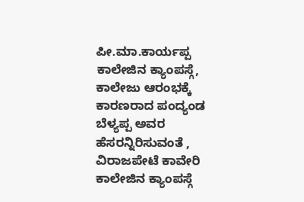ಪೀ.ಮಾ.ಕಾರ್ಯಪ್ಪ ಕಾಲೇಜಿನ ಕ್ಯಾಂಪಸ್ಗೆ, ಕಾಲೇಜು ಆರಂಭಕ್ಕೆ ಕಾರಣರಾದ ಪಂದ್ಯಂಡ ಬೆಳ್ಯಪ್ಪ ಅವರ ಹೆಸರನ್ನಿರಿಸುವಂತೆ , ವಿರಾಜಪೇಟೆ ಕಾವೇರಿ ಕಾಲೇಜಿನ ಕ್ಯಾಂಪಸ್ಗೆ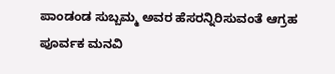ಪಾಂಡಂಡ ಸುಬ್ಬಮ್ಮ ಅವರ ಹೆಸರನ್ನಿರಿಸುವಂತೆ ಆಗ್ರಹ ಪೂರ್ವಕ ಮನವಿ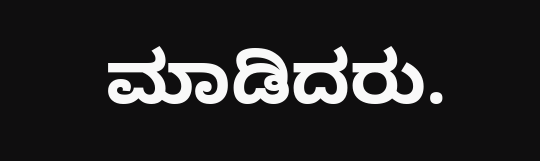ಮಾಡಿದರು.